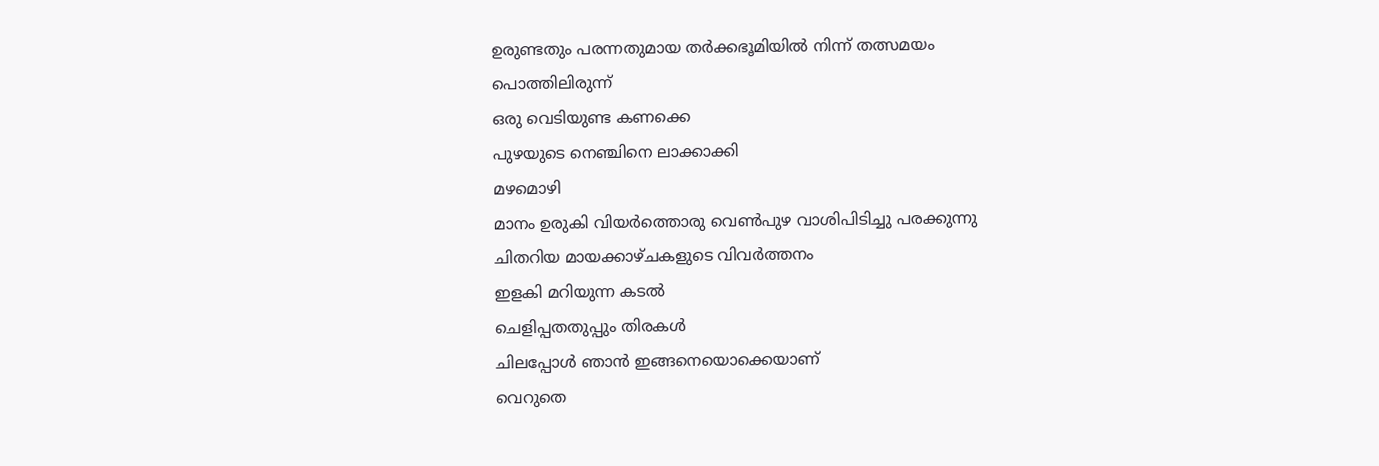ഉരുണ്ടതും പരന്നതുമായ തർക്കഭൂമിയിൽ നിന്ന് തത്സമയം
പൊത്തിലിരുന്ന്
ഒരു വെടിയുണ്ട കണക്കെ
പുഴയുടെ നെഞ്ചിനെ ലാക്കാക്കി
മഴമൊഴി
മാനം ഉരുകി വിയർത്തൊരു വെൺപുഴ വാശിപിടിച്ചു പരക്കുന്നു
ചിതറിയ മായക്കാഴ്ചകളുടെ വിവർത്തനം
ഇളകി മറിയുന്ന കടൽ
ചെളിപ്പതതുപ്പും തിരകൾ
ചിലപ്പോൾ ഞാൻ ഇങ്ങനെയൊക്കെയാണ്
വെറുതെ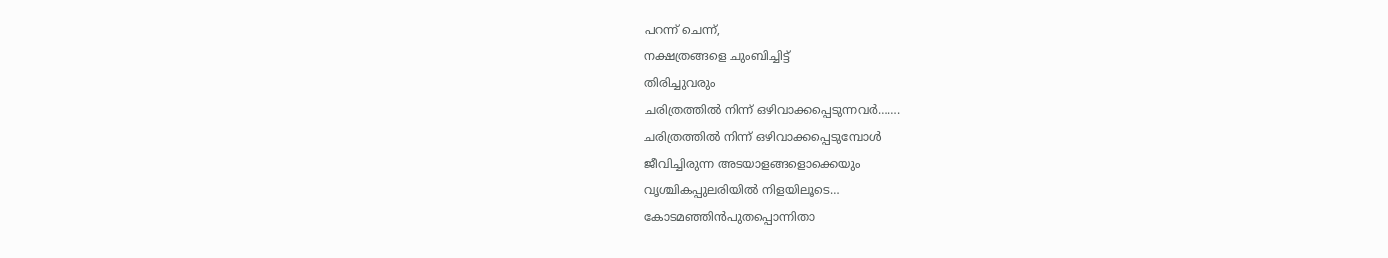പറന്ന് ചെന്ന്,
നക്ഷത്രങ്ങളെ ചുംബിച്ചിട്ട്
തിരിച്ചുവരും
ചരിത്രത്തിൽ നിന്ന് ഒഴിവാക്കപ്പെടുന്നവർ…….
ചരിത്രത്തിൽ നിന്ന് ഒഴിവാക്കപ്പെടുമ്പോൾ
ജീവിച്ചിരുന്ന അടയാളങ്ങളൊക്കെയും
വൃശ്ചികപ്പുലരിയിൽ നിളയിലൂടെ…
കോടമഞ്ഞിൻപുതപ്പൊന്നിതാ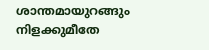ശാന്തമായുറങ്ങും നിളക്കുമീതേ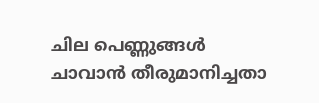ചില പെണ്ണുങ്ങൾ
ചാവാൻ തീരുമാനിച്ചതാ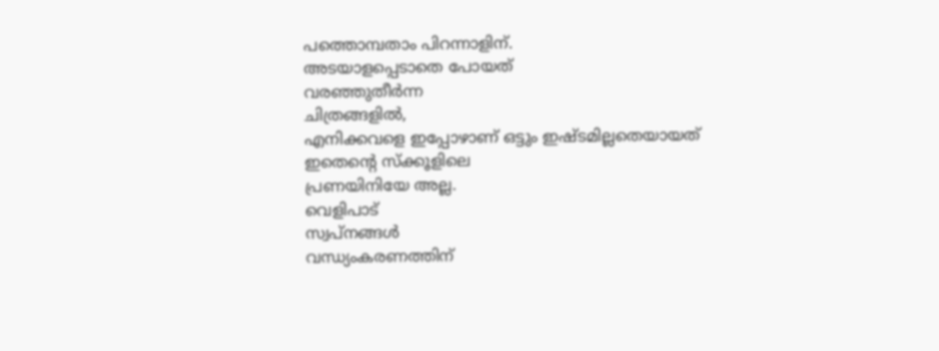പത്തൊമ്പതാം പിറന്നാളിന്.
അടയാളപ്പെടാതെ പോയത്
വരഞ്ഞുതീർന്ന
ചിത്രങ്ങളിൽ,
എനിക്കവളെ ഇപ്പോഴാണ് ഒട്ടും ഇഷ്ടമില്ലതെയായത്
ഇതെൻ്റെ സ്ക്കൂളിലെ
പ്രണയിനിയേ അല്ല.
വെളിപാട്
സ്വപ്നങ്ങൾ
വന്ധ്യംകരണത്തിന്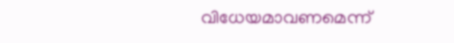വിധേയമാവണമെന്ന്